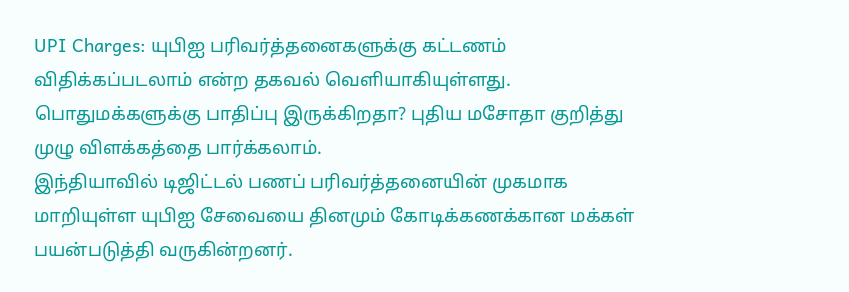UPI Charges: யுபிஐ பரிவர்த்தனைகளுக்கு கட்டணம் விதிக்கப்படலாம் என்ற தகவல் வெளியாகியுள்ளது. பொதுமக்களுக்கு பாதிப்பு இருக்கிறதா? புதிய மசோதா குறித்து முழு விளக்கத்தை பார்க்கலாம்.
இந்தியாவில் டிஜிட்டல் பணப் பரிவர்த்தனையின் முகமாக மாறியுள்ள யுபிஐ சேவையை தினமும் கோடிக்கணக்கான மக்கள் பயன்படுத்தி வருகின்றனர்.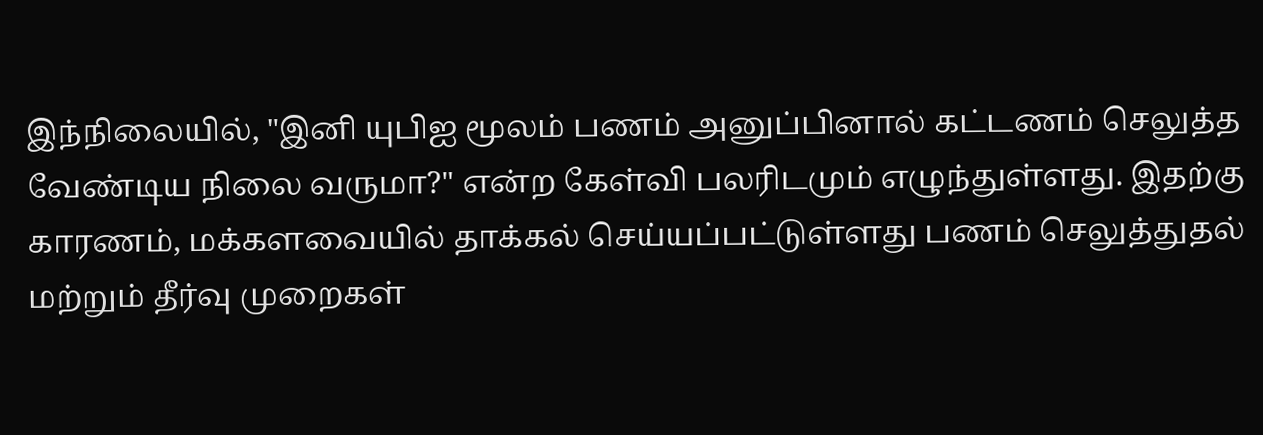இந்நிலையில், "இனி யுபிஐ மூலம் பணம் அனுப்பினால் கட்டணம் செலுத்த வேண்டிய நிலை வருமா?" என்ற கேள்வி பலரிடமும் எழுந்துள்ளது. இதற்கு காரணம், மக்களவையில் தாக்கல் செய்யப்பட்டுள்ளது பணம் செலுத்துதல் மற்றும் தீர்வு முறைகள்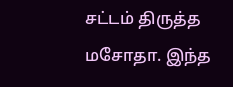சட்டம் திருத்த மசோதா. இந்த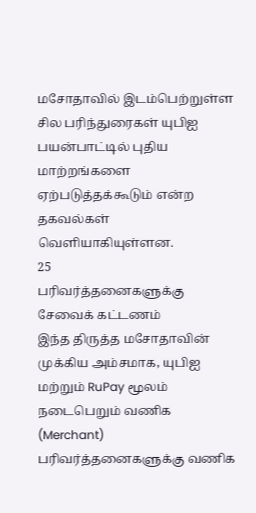மசோதாவில் இடம்பெற்றுள்ள சில பரிந்துரைகள் யுபிஐ பயன்பாட்டில் புதிய மாற்றங்களை ஏற்படுத்தக்கூடும் என்ற தகவல்கள் வெளியாகியுள்ளன.
25
பரிவர்த்தனைகளுக்கு சேவைக் கட்டணம்
இந்த திருத்த மசோதாவின் முக்கிய அம்சமாக, யுபிஐ மற்றும் RuPay மூலம் நடைபெறும் வணிக (Merchant) பரிவர்த்தனைகளுக்கு வணிக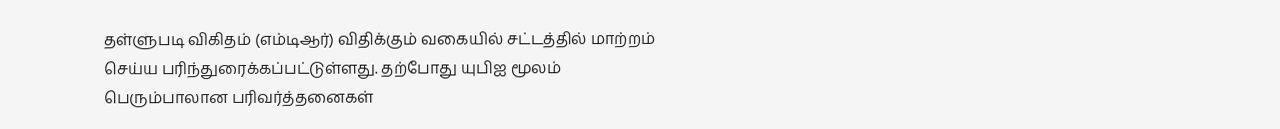தள்ளுபடி விகிதம் (எம்டிஆர்) விதிக்கும் வகையில் சட்டத்தில் மாற்றம் செய்ய பரிந்துரைக்கப்பட்டுள்ளது. தற்போது யுபிஐ மூலம் பெரும்பாலான பரிவர்த்தனைகள்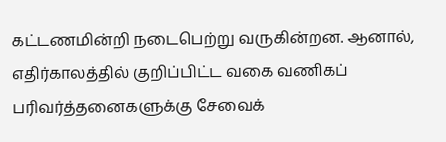கட்டணமின்றி நடைபெற்று வருகின்றன. ஆனால், எதிர்காலத்தில் குறிப்பிட்ட வகை வணிகப் பரிவர்த்தனைகளுக்கு சேவைக்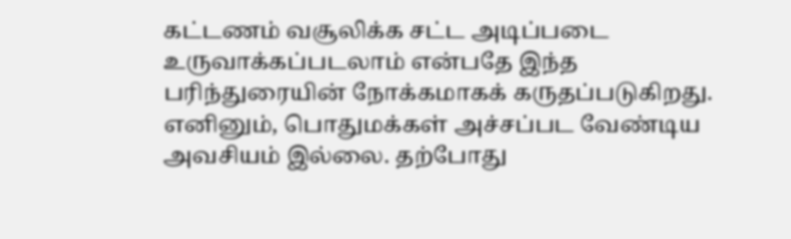கட்டணம் வசூலிக்க சட்ட அடிப்படை உருவாக்கப்படலாம் என்பதே இந்த பரிந்துரையின் நோக்கமாகக் கருதப்படுகிறது.
எனினும், பொதுமக்கள் அச்சப்பட வேண்டிய அவசியம் இல்லை. தற்போது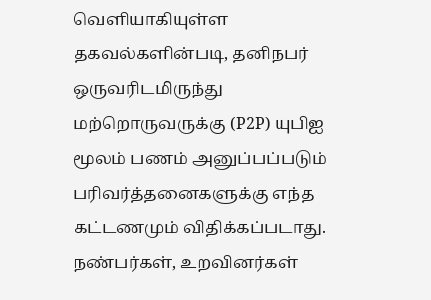வெளியாகியுள்ள தகவல்களின்படி, தனிநபர் ஒருவரிடமிருந்து மற்றொருவருக்கு (P2P) யுபிஐ மூலம் பணம் அனுப்பப்படும் பரிவர்த்தனைகளுக்கு எந்த கட்டணமும் விதிக்கப்படாது. நண்பர்கள், உறவினர்கள்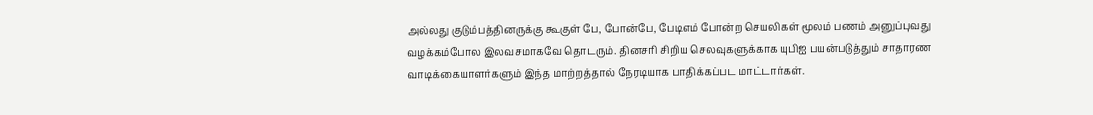அல்லது குடும்பத்தினருக்கு கூகுள் பே, போன்பே, பேடிஎம் போன்ற செயலிகள் மூலம் பணம் அனுப்புவது வழக்கம்போல இலவசமாகவே தொடரும். தினசரி சிறிய செலவுகளுக்காக யுபிஐ பயன்படுத்தும் சாதாரண வாடிக்கையாளர்களும் இந்த மாற்றத்தால் நேரடியாக பாதிக்கப்பட மாட்டார்கள்.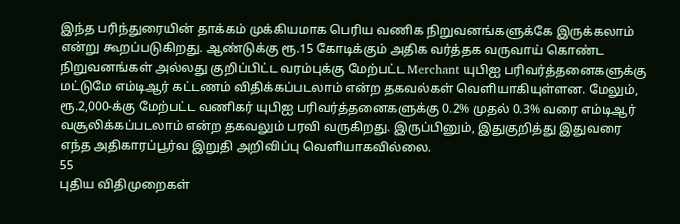இந்த பரிந்துரையின் தாக்கம் முக்கியமாக பெரிய வணிக நிறுவனங்களுக்கே இருக்கலாம் என்று கூறப்படுகிறது. ஆண்டுக்கு ரூ.15 கோடிக்கும் அதிக வர்த்தக வருவாய் கொண்ட நிறுவனங்கள் அல்லது குறிப்பிட்ட வரம்புக்கு மேற்பட்ட Merchant யுபிஐ பரிவர்த்தனைகளுக்கு மட்டுமே எம்டிஆர் கட்டணம் விதிக்கப்படலாம் என்ற தகவல்கள் வெளியாகியுள்ளன. மேலும், ரூ.2,000-க்கு மேற்பட்ட வணிகர் யுபிஐ பரிவர்த்தனைகளுக்கு 0.2% முதல் 0.3% வரை எம்டிஆர் வசூலிக்கப்படலாம் என்ற தகவலும் பரவி வருகிறது. இருப்பினும், இதுகுறித்து இதுவரை எந்த அதிகாரப்பூர்வ இறுதி அறிவிப்பு வெளியாகவில்லை.
55
புதிய விதிமுறைகள்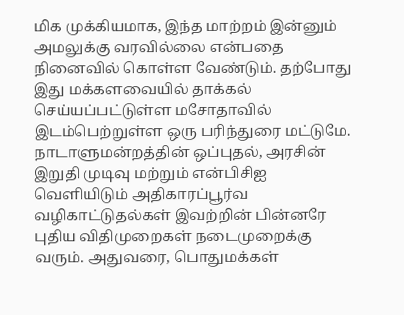மிக முக்கியமாக, இந்த மாற்றம் இன்னும் அமலுக்கு வரவில்லை என்பதை நினைவில் கொள்ள வேண்டும். தற்போது இது மக்களவையில் தாக்கல் செய்யப்பட்டுள்ள மசோதாவில் இடம்பெற்றுள்ள ஒரு பரிந்துரை மட்டுமே. நாடாளுமன்றத்தின் ஒப்புதல், அரசின் இறுதி முடிவு மற்றும் என்பிசிஐ வெளியிடும் அதிகாரப்பூர்வ வழிகாட்டுதல்கள் இவற்றின் பின்னரே புதிய விதிமுறைகள் நடைமுறைக்கு வரும். அதுவரை, பொதுமக்கள்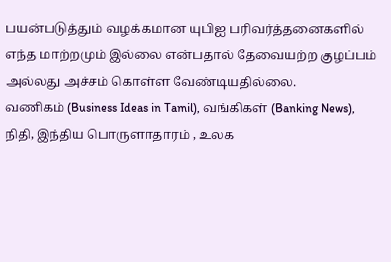பயன்படுத்தும் வழக்கமான யுபிஐ பரிவர்த்தனைகளில் எந்த மாற்றமும் இல்லை என்பதால் தேவையற்ற குழப்பம் அல்லது அச்சம் கொள்ள வேண்டியதில்லை.
வணிகம் (Business Ideas in Tamil), வங்கிகள் (Banking News), நிதி, இந்திய பொருளாதாரம் , உலக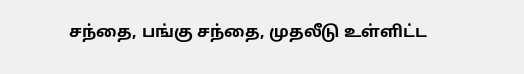சந்தை, பங்கு சந்தை, முதலீடு உள்ளிட்ட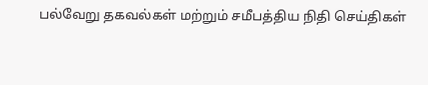பல்வேறு தகவல்கள் மற்றும் சமீபத்திய நிதி செய்திகள்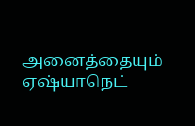அனைத்தையும் ஏஷ்யாநெட்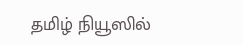தமிழ் நியூஸில்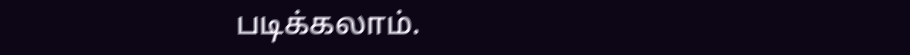படிக்கலாம்.